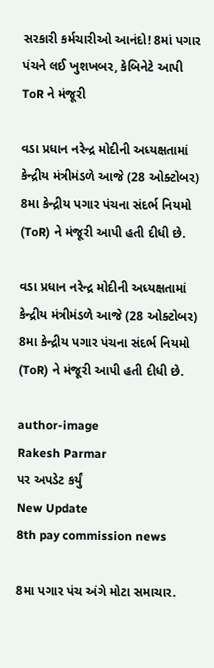સરકારી કર્મચારીઓ આનંદો! 8માં પગાર પંચને લઈ ખુશખબર, કેબિનેટે આપી ToR ને મંજૂરી

વડા પ્રધાન નરેન્દ્ર મોદીની અધ્યક્ષતામાં કેન્દ્રીય મંત્રીમંડળે આજે (28 ઓક્ટોબર) 8મા કેન્દ્રીય પગાર પંચના સંદર્ભ નિયમો (ToR) ને મંજૂરી આપી હતી દીધી છે.

વડા પ્રધાન નરેન્દ્ર મોદીની અધ્યક્ષતામાં કેન્દ્રીય મંત્રીમંડળે આજે (28 ઓક્ટોબર) 8મા કેન્દ્રીય પગાર પંચના સંદર્ભ નિયમો (ToR) ને મંજૂરી આપી હતી દીધી છે.

author-image
Rakesh Parmar
પર અપડેટ કર્યું
New Update
8th pay commission news

8મા પગાર પંચ અંગે મોટા સમાચાર.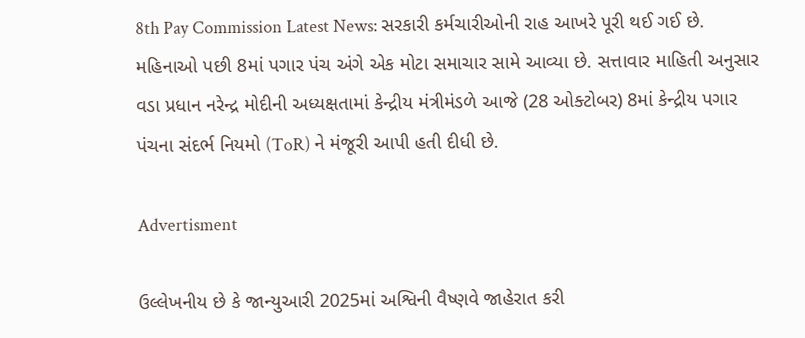8th Pay Commission Latest News: સરકારી કર્મચારીઓની રાહ આખરે પૂરી થઈ ગઈ છે. મહિનાઓ પછી 8માં પગાર પંચ અંગે એક મોટા સમાચાર સામે આવ્યા છે. સત્તાવાર માહિતી અનુસાર વડા પ્રધાન નરેન્દ્ર મોદીની અધ્યક્ષતામાં કેન્દ્રીય મંત્રીમંડળે આજે (28 ઓક્ટોબર) 8માં કેન્દ્રીય પગાર પંચના સંદર્ભ નિયમો (ToR) ને મંજૂરી આપી હતી દીધી છે.

Advertisment

ઉલ્લેખનીય છે કે જાન્યુઆરી 2025માં અશ્વિની વૈષ્ણવે જાહેરાત કરી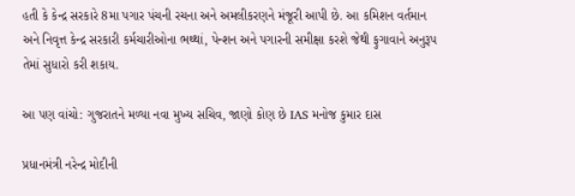હતી કે કેન્દ્ર સરકારે 8મા પગાર પંચની રચના અને અમલીકરણને મંજૂરી આપી છે. આ કમિશન વર્તમાન અને નિવૃત્ત કેન્દ્ર સરકારી કર્મચારીઓના ભથ્થાં, પેન્શન અને પગારની સમીક્ષા કરશે જેથી ફુગાવાને અનુરૂપ તેમાં સુધારો કરી શકાય.

આ પણ વાંચો: ગુજરાતને મળ્યા નવા મુખ્ય સચિવ, જાણો કોણ છે IAS મનોજ કુમાર દાસ

પ્રધાનમંત્રી નરેન્દ્ર મોદીની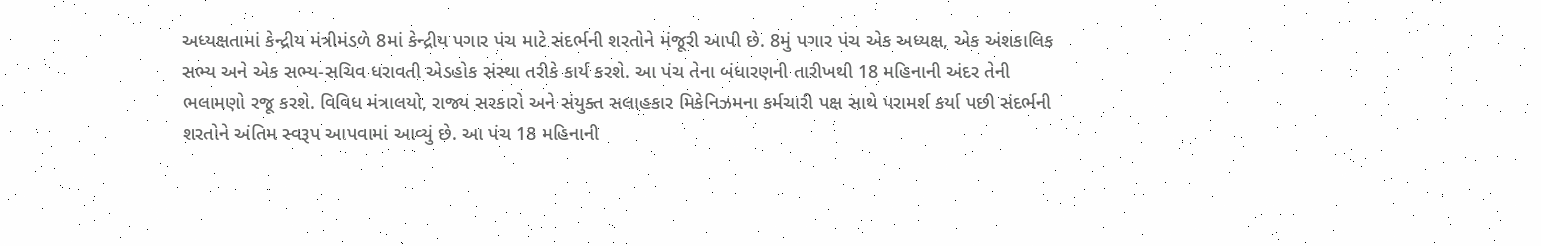અધ્યક્ષતામાં કેન્દ્રીય મંત્રીમંડળે 8માં કેન્દ્રીય પગાર પંચ માટે સંદર્ભની શરતોને મંજૂરી આપી છે. 8મું પગાર પંચ એક અધ્યક્ષ, એક અંશકાલિક સભ્ય અને એક સભ્ય-સચિવ ધરાવતી એડહોક સંસ્થા તરીકે કાર્ય કરશે. આ પંચ તેના બંધારણની તારીખથી 18 મહિનાની અંદર તેની ભલામણો રજૂ કરશે. વિવિધ મંત્રાલયો, રાજ્ય સરકારો અને સંયુક્ત સલાહકાર મિકેનિઝમના કર્મચારી પક્ષ સાથે પરામર્શ કર્યા પછી સંદર્ભની શરતોને અંતિમ સ્વરૂપ આપવામાં આવ્યું છે. આ પંચ 18 મહિનાની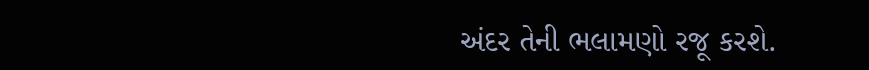અંદર તેની ભલામણો રજૂ કરશે.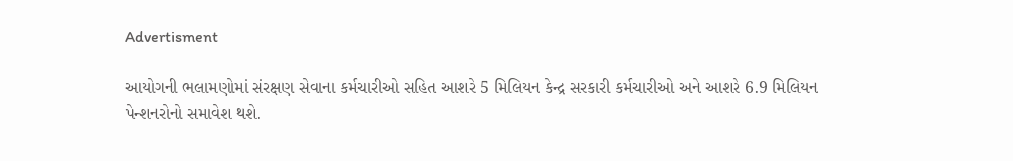Advertisment

આયોગની ભલામણોમાં સંરક્ષણ સેવાના કર્મચારીઓ સહિત આશરે 5 મિલિયન કેન્દ્ર સરકારી કર્મચારીઓ અને આશરે 6.9 મિલિયન પેન્શનરોનો સમાવેશ થશે.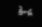કેન્દ્ર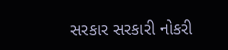સરકાર સરકારી નોકરી